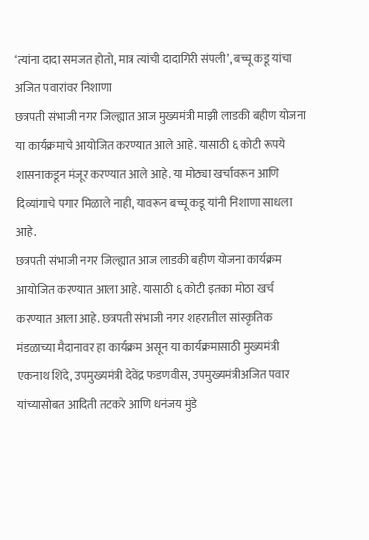‘त्यांना दादा समजत होतो, मात्र त्यांची दादागिरी संपली’, बच्चू कडू यांचा अजित पवारांवर निशाणा
छत्रपती संभाजी नगर जिल्ह्यात आज मुख्यमंत्री माझी लाडकी बहीण योजना या कार्यक्रमाचे आयोजित करण्यात आले आहे. यासाठी ६ कोटी रूपये शासनाकडून मंजूर करण्यात आले आहे. या मोठ्या खर्चावरून आणि दिव्यांगाचे पगार मिळाले नाही, यावरून बच्चू कडू यांनी निशाणा साधला आहे.
छत्रपती संभाजी नगर जिल्ह्यात आज लाडकी बहीण योजना कार्यक्रम आयोजित करण्यात आला आहे. यासाठी ६ कोटी इतका मोठा खर्च करण्यात आला आहे. छत्रपती संभाजी नगर शहरातील सांस्कृतिक मंडळाच्या मैदानावर हा कार्यक्रम असून या कार्यक्रमासाठी मुख्यमंत्री एकनाथ शिंदे, उपमुख्यमंत्री देवेंद्र फडणवीस, उपमुख्यमंत्रीअजित पवार यांच्यासोबत आदिती तटकरे आणि धनंजय मुंडे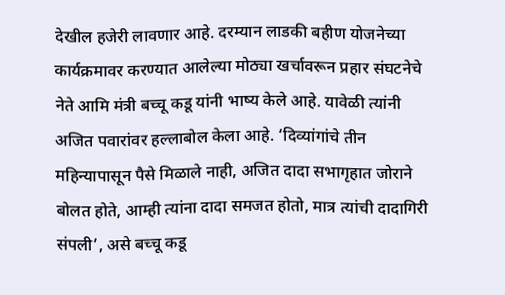देखील हजेरी लावणार आहे. दरम्यान लाडकी बहीण योजनेच्या कार्यक्रमावर करण्यात आलेल्या मोठ्या खर्चावरून प्रहार संघटनेचे नेते आमि मंत्री बच्चू कडू यांनी भाष्य केले आहे. यावेळी त्यांनी अजित पवारांवर हल्लाबोल केला आहे. ‘दिव्यांगांचे तीन महिन्यापासून पैसे मिळाले नाही, अजित दादा सभागृहात जोराने बोलत होते, आम्ही त्यांना दादा समजत होतो, मात्र त्यांची दादागिरी संपली’, असे बच्चू कडू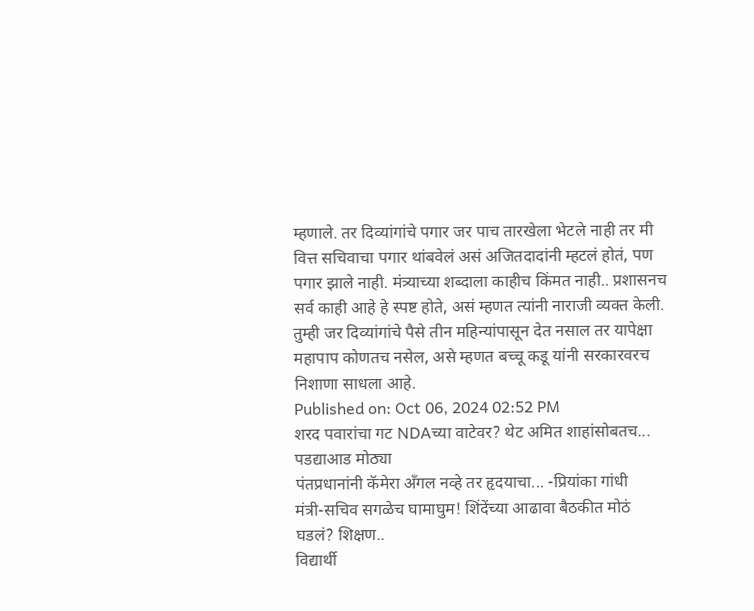म्हणाले. तर दिव्यांगांचे पगार जर पाच तारखेला भेटले नाही तर मी वित्त सचिवाचा पगार थांबवेलं असं अजितदादांनी म्हटलं होतं, पण पगार झाले नाही. मंत्र्याच्या शब्दाला काहीच किंमत नाही.. प्रशासनच सर्व काही आहे हे स्पष्ट होते, असं म्हणत त्यांनी नाराजी व्यक्त केली. तुम्ही जर दिव्यांगांचे पैसे तीन महिन्यांपासून देत नसाल तर यापेक्षा महापाप कोणतच नसेल, असे म्हणत बच्चू कडू यांनी सरकारवरच निशाणा साधला आहे.
Published on: Oct 06, 2024 02:52 PM
शरद पवारांचा गट NDAच्या वाटेवर? थेट अमित शाहांसोबतच... पडद्याआड मोठ्या
पंतप्रधानांनी कॅमेरा अँगल नव्हे तर हृदयाचा... -प्रियांका गांधी
मंत्री-सचिव सगळेच घामाघुम! शिंदेंच्या आढावा बैठकीत मोठं घडलं? शिक्षण..
विद्यार्थी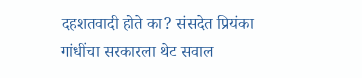दहशतवादी होते का? संसदेत प्रियंका गांधींचा सरकारला थेट सवाल